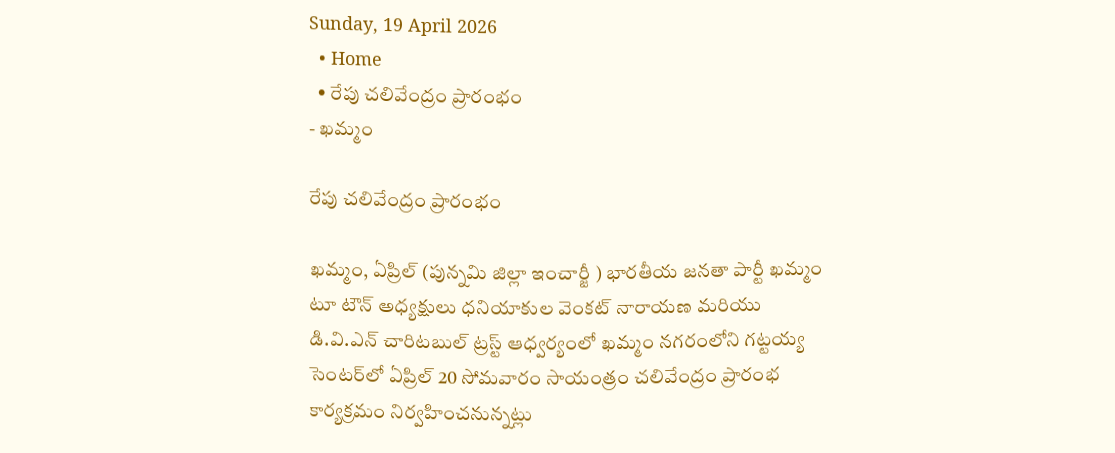Sunday, 19 April 2026
  • Home
  • రేపు చలివేంద్రం ప్రారంభం
- ఖమ్మం

రేపు చలివేంద్రం ప్రారంభం

ఖమ్మం, ఏప్రిల్ (పున్నమి జిల్లా ఇంచార్జీ ) భారతీయ జనతా పార్టీ ఖమ్మం టూ టౌన్ అధ్యక్షులు ధనియాకుల వెంకట్ నారాయణ మరియు డి.వి.ఎన్ చారిటబుల్ ట్రస్ట్ ఆధ్వర్యంలో ఖమ్మం నగరంలోని గట్టయ్య సెంటర్‌లో ఏప్రిల్ 20 సోమవారం సాయంత్రం చలివేంద్రం ప్రారంభ కార్యక్రమం నిర్వహించనున్నట్లు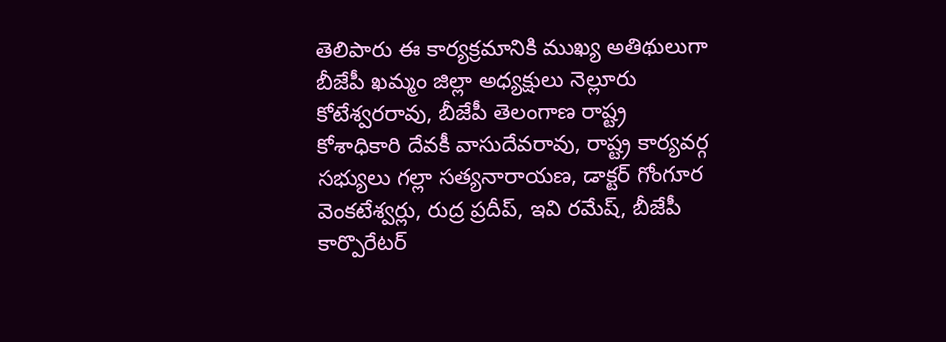తెలిపారు ఈ కార్యక్రమానికి ముఖ్య అతిథులుగా బీజేపీ ఖమ్మం జిల్లా అధ్యక్షులు నెల్లూరు కోటేశ్వరరావు, బీజేపీ తెలంగాణ రాష్ట్ర కోశాధికారి దేవకీ వాసుదేవరావు, రాష్ట్ర కార్యవర్గ సభ్యులు గల్లా సత్యనారాయణ, డాక్టర్ గోంగూర వెంకటేశ్వర్లు, రుద్ర ప్రదీప్, ఇవి రమేష్, బీజేపీ కార్పొరేటర్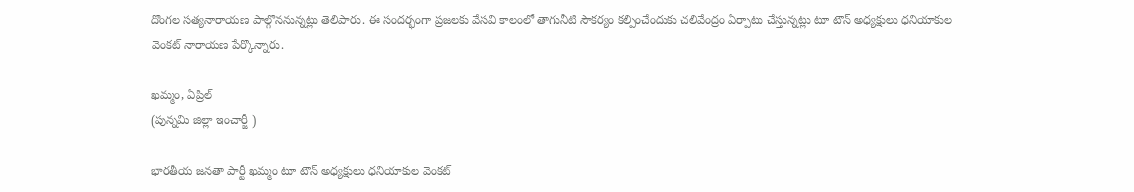దొంగల సత్యనారాయణ పాల్గొననున్నట్లు తెలిపారు. ఈ సందర్భంగా ప్రజలకు వేసవి కాలంలో తాగునీటి సౌకర్యం కల్పించేందుకు చలివేంద్రం ఏర్పాటు చేస్తున్నట్లు టూ టౌన్ అధ్యక్షులు ధనియాకుల వెంకట్ నారాయణ పేర్కొన్నారు.

ఖమ్మం, ఏప్రిల్
(పున్నమి జిల్లా ఇంచార్జీ )

భారతీయ జనతా పార్టీ ఖమ్మం టూ టౌన్ అధ్యక్షులు ధనియాకుల వెంకట్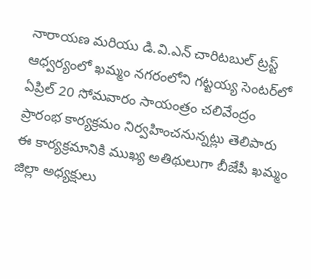నారాయణ మరియు డి.వి.ఎన్ చారిటబుల్ ట్రస్ట్ ఆధ్వర్యంలో ఖమ్మం నగరంలోని గట్టయ్య సెంటర్‌లో ఏప్రిల్ 20 సోమవారం సాయంత్రం చలివేంద్రం ప్రారంభ కార్యక్రమం నిర్వహించనున్నట్లు తెలిపారు
ఈ కార్యక్రమానికి ముఖ్య అతిథులుగా బీజేపీ ఖమ్మం జిల్లా అధ్యక్షులు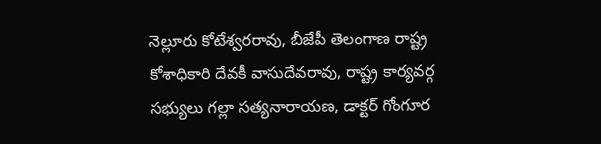నెల్లూరు కోటేశ్వరరావు, బీజేపీ తెలంగాణ రాష్ట్ర కోశాధికారి దేవకీ వాసుదేవరావు, రాష్ట్ర కార్యవర్గ సభ్యులు గల్లా సత్యనారాయణ, డాక్టర్ గోంగూర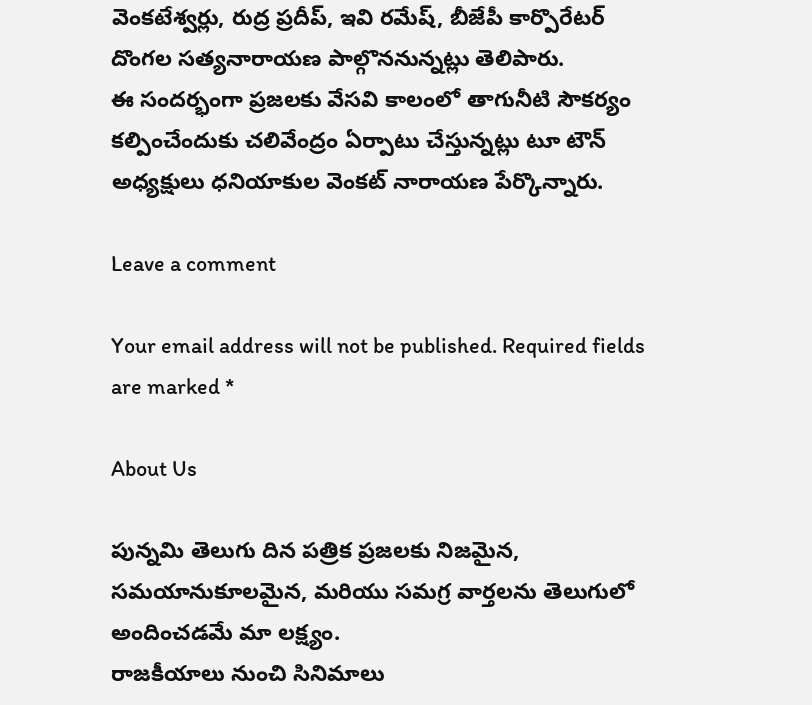వెంకటేశ్వర్లు, రుద్ర ప్రదీప్, ఇవి రమేష్, బీజేపీ కార్పొరేటర్ దొంగల సత్యనారాయణ పాల్గొననున్నట్లు తెలిపారు.
ఈ సందర్భంగా ప్రజలకు వేసవి కాలంలో తాగునీటి సౌకర్యం కల్పించేందుకు చలివేంద్రం ఏర్పాటు చేస్తున్నట్లు టూ టౌన్ అధ్యక్షులు ధనియాకుల వెంకట్ నారాయణ పేర్కొన్నారు.

Leave a comment

Your email address will not be published. Required fields are marked *

About Us

పున్నమి తెలుగు దిన పత్రిక ప్రజలకు నిజమైన, సమయానుకూలమైన, మరియు సమగ్ర వార్తలను తెలుగులో అందించడమే మా లక్ష్యం.
రాజకీయాలు నుంచి సినిమాలు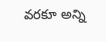వరకూ అన్ని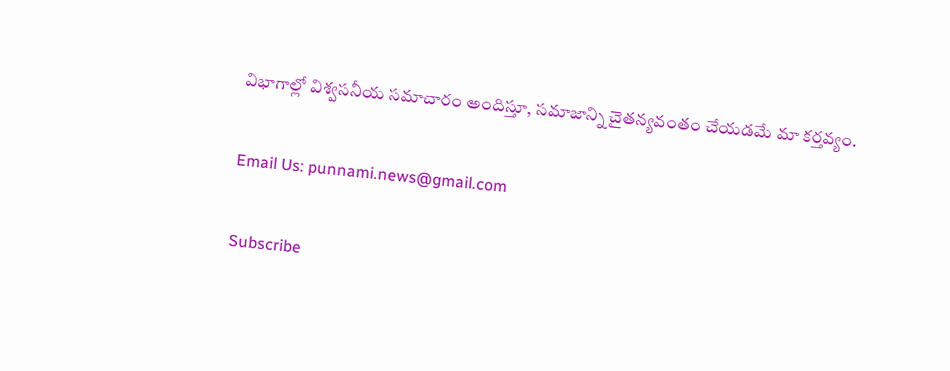విభాగాల్లో విశ్వసనీయ సమాచారం అందిస్తూ, సమాజాన్ని చైతన్యవంతం చేయడమే మా కర్తవ్యం.

Email Us: punnami.news@gmail.com

Subscribe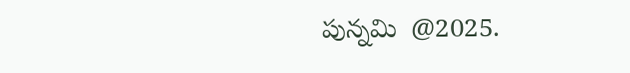పున్నమి  @2025.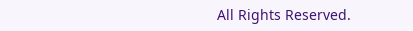All Rights Reserved.